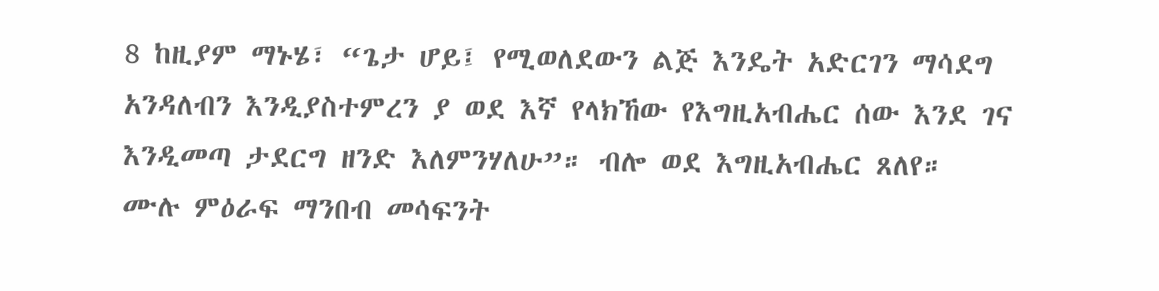8 ከዚያም ማኑሄ፣ “ጌታ ሆይ፤ የሚወለደውን ልጅ እንዴት አድርገን ማሳደግ አንዳለብን እንዲያስተምረን ያ ወደ እኛ የላክኸው የእግዚአብሔር ሰው እንደ ገና እንዲመጣ ታደርግ ዘንድ እለምንሃለሁ”። ብሎ ወደ እግዚአብሔር ጸለየ።
ሙሉ ምዕራፍ ማንበብ መሳፍንት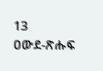13
ዐውደ-ጽሑፍ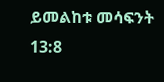ይመልከቱ መሳፍንት 13:8